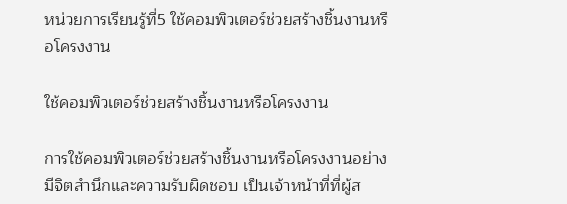หน่วยการเรียนรู้ที่5 ใช้คอมพิวเตอร์ช่วยสร้างชิ้นงานหรือโครงงาน

ใช้คอมพิวเตอร์ช่วยสร้างชิ้นงานหรือโครงงาน

การใช้คอมพิวเตอร์ช่วยสร้างชิ้นงานหรือโครงงานอย่างมีจิตสำนึกและความรับผิดชอบ เป็นเจ้าหน้าที่ที่ผู้ส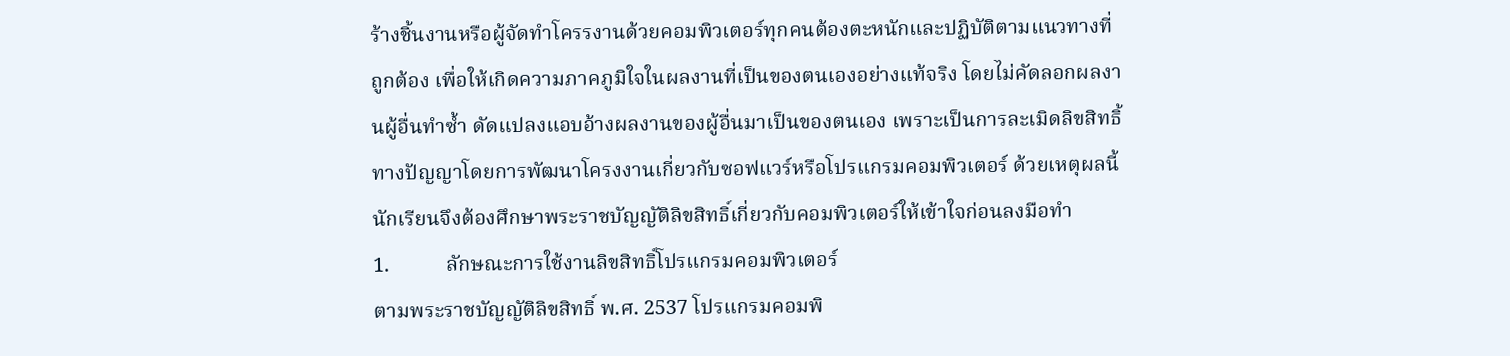ร้างชิ้นงานหรือผู้จัดทำโครรงานด้วยคอมพิวเตอร์ทุกคนต้องตะหนักและปฏิบัติตามแนวทางที่ถูกต้อง เพื่อให้เกิดความภาคภูมิใจในผลงานที่เป็นของตนเองอย่างแท้จริง โดยไม่คัดลอกผลงานผู้อื่นทำซ้ำ ดัดแปลงแอบอ้างผลงานของผู้อื่นมาเป็นของตนเอง เพราะเป็นการละเมิดลิขสิทธิ้ทางปัญญาโดยการพัฒนาโครงงานเกี่ยวกับซอฟแวร์หรือโปรแกรมคอมพิวเตอร์ ด้วยเหตุผลนี้นักเรียนจึงต้องศึกษาพระราชบัญญัติลิขสิทธิ์เกี่ยวกับคอมพิวเตอร์ให้เข้าใจก่อนลงมือทำ
1.           ลักษณะการใช้งานลิขสิทธิ์โปรแกรมคอมพิวเตอร์
ตามพระราชบัญญัติลิขสิทธิ์ พ.ศ. 2537 โปรแกรมคอมพิ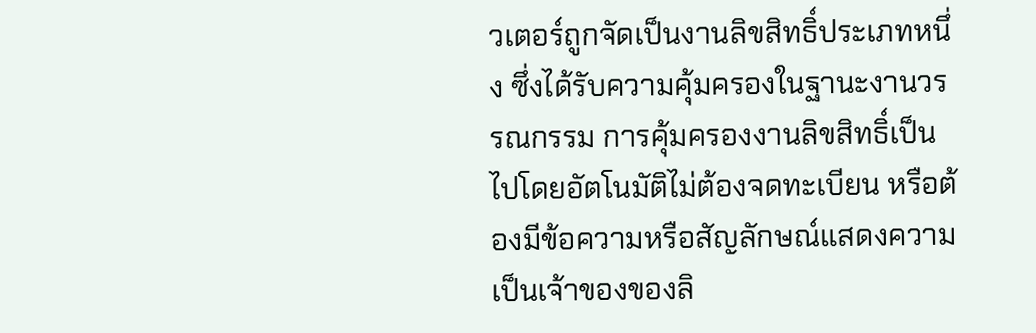วเตอร์ถูกจัดเป็นงานลิขสิทธิ์ประเภทหนึ่ง ซึ่งได้รับความคุ้มครองในฐานะงานวรรณกรรม การคุ้มครองงานลิขสิทธิ์เป็นไปโดยอัตโนมัติไม่ต้องจดทะเบียน หรือต้องมีข้อความหรือสัญลักษณ์แสดงความเป็นเจ้าของของลิ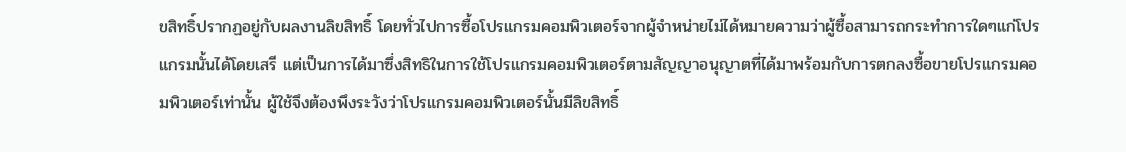ขสิทธิ์ปรากฏอยู่กับผลงานลิขสิทธิ์ โดยทั่วไปการซื้อโปรแกรมคอมพิวเตอร์จากผู้จำหน่ายไม่ได้หมายความว่าผู้ซื้อสามารถกระทำการใดๆแก่โปรแกรมนั้นได้โดยเสรี แต่เป็นการได้มาซึ่งสิทธิในการใช้โปรแกรมคอมพิวเตอร์ตามสัญญาอนุญาตที่ได้มาพร้อมกับการตกลงซื้อขายโปรแกรมคอมพิวเตอร์เท่านั้น ผู้ใช้จึงต้องพึงระวังว่าโปรแกรมคอมพิวเตอร์นั้นมีลิขสิทธิ์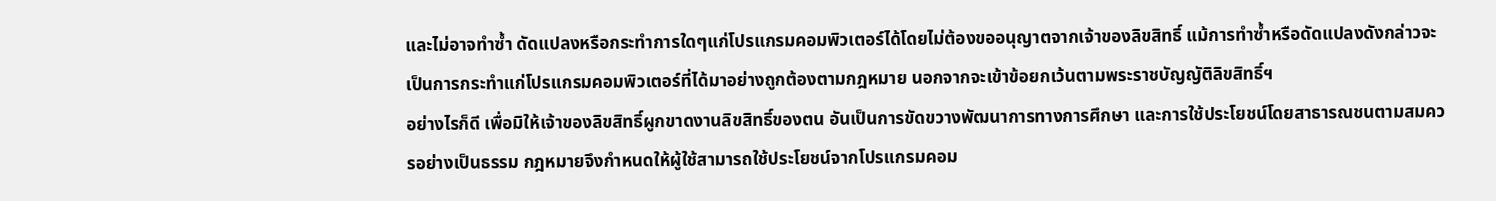และไม่อาจทำซ้ำ ดัดแปลงหรือกระทำการใดๆแก่โปรแกรมคอมพิวเตอร์ได้โดยไม่ต้องขออนุญาตจากเจ้าของลิขสิทธิ์ แม้การทำซ้ำหรือดัดแปลงดังกล่าวจะเป็นการกระทำแก่โปรแกรมคอมพิวเตอร์ที่ได้มาอย่างถูกต้องตามกฎหมาย นอกจากจะเข้าข้อยกเว้นตามพระราชบัญญัติลิขสิทธิ์ฯ
อย่างไรก็ดี เพื่อมิให้เจ้าของลิขสิทธิ์ผูกขาดงานลิขสิทธิ์ของตน อันเป็นการขัดขวางพัฒนาการทางการศึกษา และการใช้ประโยชน์โดยสาธารณชนตามสมควรอย่างเป็นธรรม กฎหมายจึงกำหนดให้ผู้ใช้สามารถใช้ประโยชน์จากโปรแกรมคอม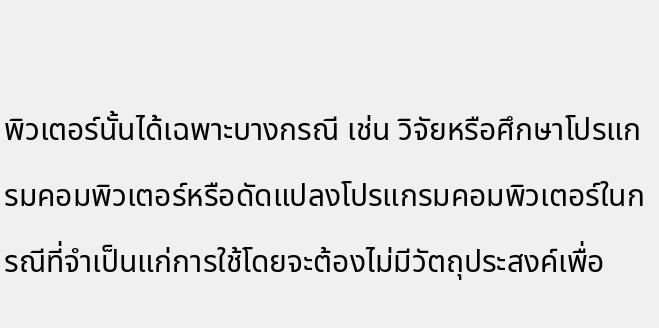พิวเตอร์นั้นได้เฉพาะบางกรณี เช่น วิจัยหรือศึกษาโปรแกรมคอมพิวเตอร์หรือดัดแปลงโปรแกรมคอมพิวเตอร์ในกรณีที่จำเป็นแก่การใช้โดยจะต้องไม่มีวัตถุประสงค์เพื่อ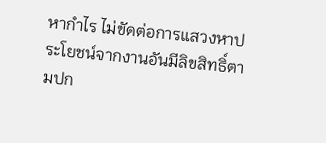หากำไร ไม่ขัดต่อการแสวงหาประโยชน์จากงานอันมีลิขสิทธิ์ตามปก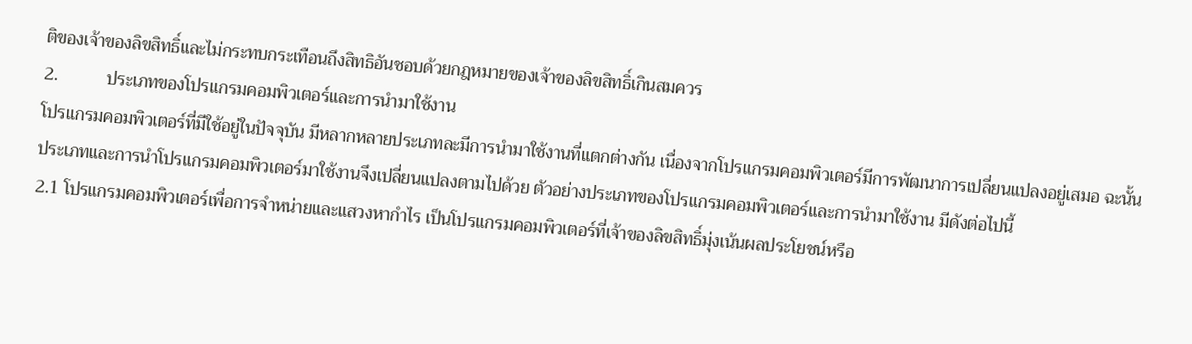ติของเจ้าของลิขสิทธิ์และไม่กระทบกระเทือนถึงสิทธิอันชอบด้วยกฎหมายของเจ้าของลิขสิทธิ์เกินสมควร
2.           ประเภทของโปรแกรมคอมพิวเตอร์และการนำมาใช้งาน
โปรแกรมคอมพิวเตอร์ที่มีใช้อยู่ในปัจจุบัน มีหลากหลายประเภทละมีการนำมาใช้งานที่แตกต่างกัน เนื่องจากโปรแกรมคอมพิวเตอร์มีการพัฒนาการเปลี่ยนแปลงอยู่เสมอ ฉะนั้นประเภทและการนำโปรแกรมคอมพิวเตอร์มาใช้งานจึงเปลี่ยนแปลงตามไปด้วย ตัวอย่างประเภทของโปรแกรมคอมพิวเตอร์และการนำมาใช้งาน มีดังต่อไปนี้
2.1 โปรแกรมคอมพิวเตอร์เพื่อการจำหน่ายและแสวงหากำไร เป็นโปรแกรมคอมพิวเตอร์ที่เจ้าของลิขสิทธิ์มุ่งเน้นผลประโยชน์หรือ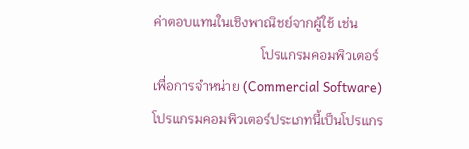ค่าตอบแทนในเชิงพาณิชย์จากผู้ใช้ เช่น
                                โปรแกรมคอมพิวเตอร์เพื่อการจำหน่าย (Commercial Software) โปรแกรมคอมพิวเตอร์ประเภทนี้เป็นโปรแกร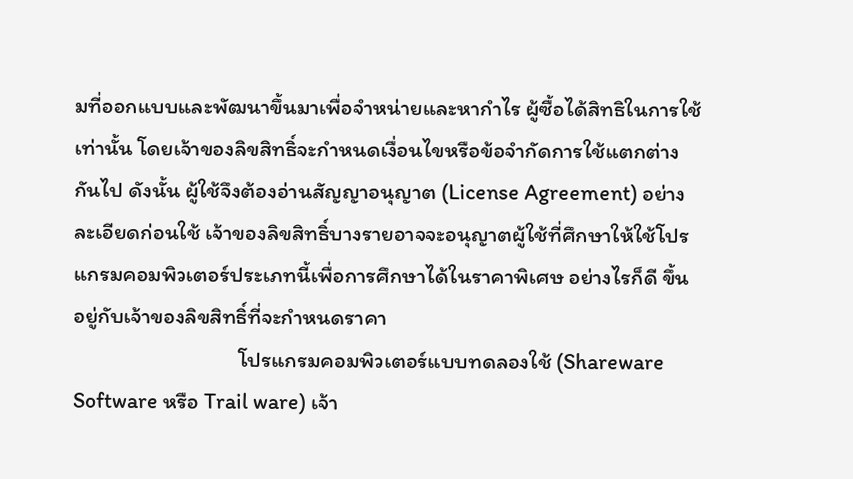มที่ออกแบบและพัฒนาขึ้นมาเพื่อจำหน่ายและหากำไร ผู้ซื้อได้สิทธิในการใช้เท่านั้น โดยเจ้าของลิขสิทธิ์จะกำหนดเงื่อนไขหรือข้อจำกัดการใช้แตกต่างกันไป ดังนั้น ผู้ใช้จึงต้องอ่านสัญญาอนุญาต (License Agreement) อย่างละเอียดก่อนใช้ เจ้าของลิขสิทธิ์บางรายอาจจะอนุญาตผู้ใช้ที่ศึกษาให้ใช้โปรแกรมคอมพิวเตอร์ประเภทนี้เพื่อการศึกษาได้ในราคาพิเศษ อย่างไรก็ดี ขึ้นอยู่กับเจ้าของลิขสิทธิ์ที่จะกำหนดราคา
                                 โปรแกรมคอมพิวเตอร์แบบทดลองใช้ (Shareware Software หรือ Trail ware) เจ้า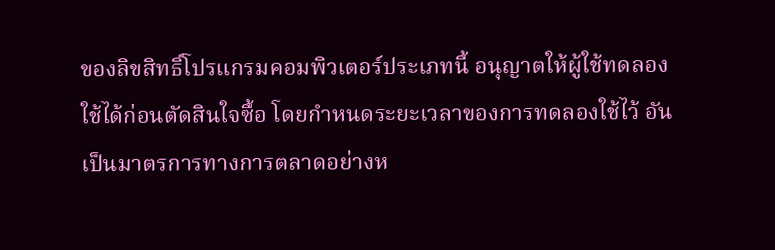ของลิขสิทธิ์โปรแกรมคอมพิวเตอร์ประเภทนี้ อนุญาตให้ผู้ใช้ทดลองใช้ได้ก่อนตัดสินใจซื้อ โดยกำหนดระยะเวลาของการทดลองใช้ไว้ อันเป็นมาตรการทางการตลาดอย่างห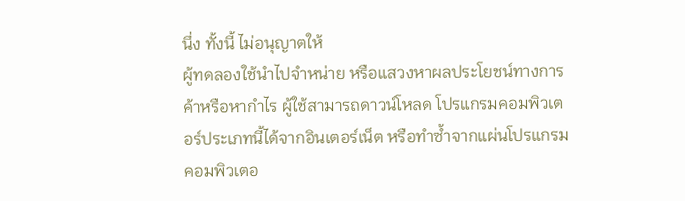นึ่ง ทั้งนี้ ไม่อนุญาตให้
ผู้ทดลองใช้นำไปจำหน่าย หรือแสวงหาผลประโยชน์ทางการค้าหรือหากำไร ผู้ใช้สามารถดาวน์โหลด โปรแกรมคอมพิวเตอร์ประเภทนี้ได้จากอินเตอร์เน็ต หรือทำซ้ำจากแผ่นโปรแกรมคอมพิวเตอ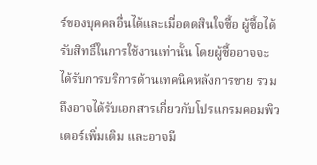ร์ของบุคคลอื่นได้และเมื่อตดสินใจซื้อ ผู้ซื้อได้รับสิทธิ์ในการใช้งานเท่านั้น โดยผู้ซื้ออาจจะได้รับการบริการด้านเทคนิคหลังการขาย รวมถึงอาจได้รับเอกสารเกี่ยวกับโปรแกรมคอมพิวเตอร์เพิ่มเติม และอาจมี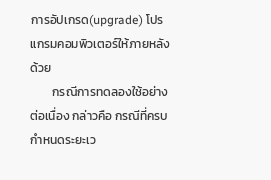การอัปเกรด(upgrade) โปรแกรมคอมพิวเตอร์ให้ภายหลังด้วย
        กรณีการทดลองใช้อย่างต่อเนื่อง กล่าวคือ กรณีที่ครบกำหนดระยะเว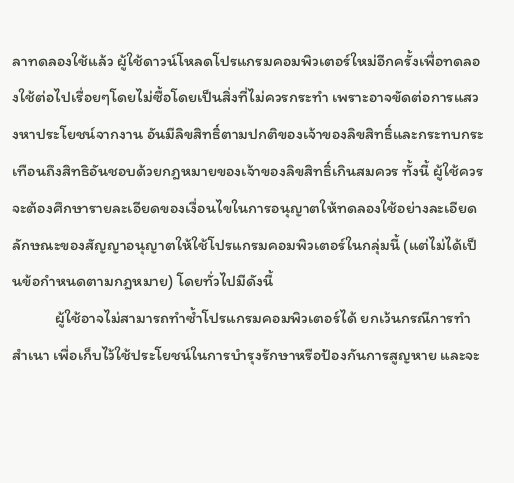ลาทดลองใช้แล้ว ผู้ใช้ดาวน์โหลดโปรแกรมคอมพิวเตอร์ใหม่อีกครั้งเพื่อทดลองใช้ต่อไปเรื่อยๆโดยไม่ซื้อโดยเป็นสิ่งที่ไม่ควรกระทำ เพราะอาจขัดต่อการแสวงหาประโยชน์จากงาน อันมีลิขสิทธิ์ตามปกติของเจ้าของลิขสิทธิ์และกระทบกระเทือนถึงสิทธิอันชอบด้วยกฎหมายของเจ้าของลิขสิทธิ์เกินสมควร ทั้งนี้ ผู้ใช้ควรจะต้องศึกษารายละเอียดของเงื่อนไขในการอนุญาตให้ทดลองใช้อย่างละเอียด
ลักษณะของสัญญาอนุญาตให้ใช้โปรแกรมคอมพิวเตอร์ในกลุ่มนี้ (แต่ไม่ได้เป็นข้อกำหนดตามกฎหมาย) โดยทั่วไปมีดังนี้
            ผู้ใช้อาจไม่สามารถทำซ้ำโปรแกรมคอมพิวเตอร์ได้ ยกเว้นกรณีการทำสำเนา เพื่อเก็บไว้ใช้ประโยชน์ในการบำรุงรักษาหรือป้องกันการสูญหาย และจะ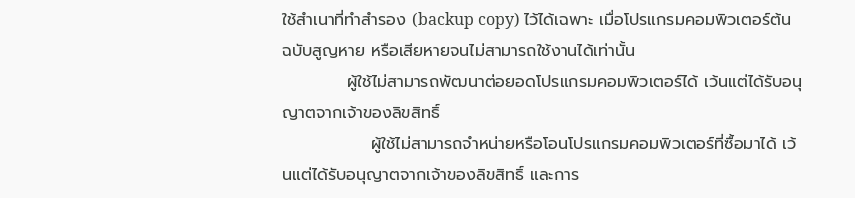ใช้สำเนาที่ทำสำรอง (backup copy) ไว้ได้เฉพาะ เมื่อโปรแกรมคอมพิวเตอร์ต้นฉบับสูญหาย หรือเสียหายจนไม่สามารถใช้งานได้เท่านั้น
           ผู้ใช้ไม่สามารถพัฒนาต่อยอดโปรแกรมคอมพิวเตอร์ได้ เว้นแต่ได้รับอนุญาตจากเจ้าของลิขสิทธิ์
               ผู้ใช้ไม่สามารถจำหน่ายหรือโอนโปรแกรมคอมพิวเตอร์ที่ซื้อมาได้ เว้นแต่ได้รับอนุญาตจากเจ้าของลิขสิทธิ์ และการ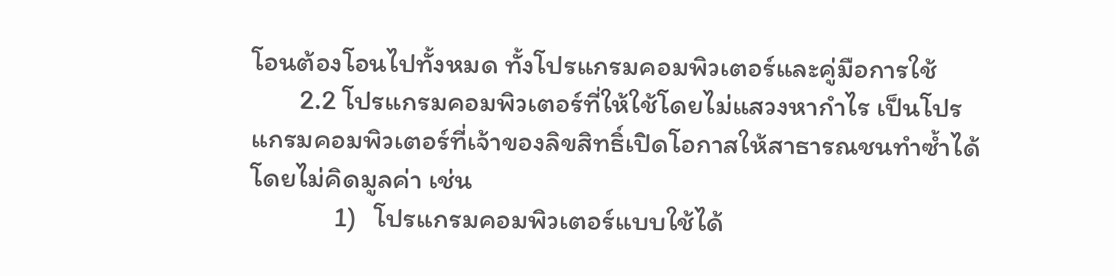โอนต้องโอนไปทั้งหมด ทั้งโปรแกรมคอมพิวเตอร์และคู่มือการใช้
        2.2 โปรแกรมคอมพิวเตอร์ที่ให้ใช้โดยไม่แสวงหากำไร เป็นโปรแกรมคอมพิวเตอร์ที่เจ้าของลิขสิทธิ์เปิดโอกาสให้สาธารณชนทำซ้ำได้โดยไม่คิดมูลค่า เช่น
              1)   โปรแกรมคอมพิวเตอร์แบบใช้ได้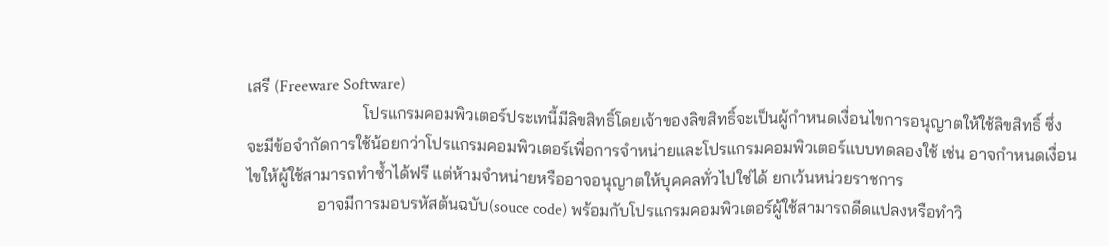เสรี (Freeware Software)
                            โปรแกรมคอมพิวเตอร์ประเทนี้มีลิขสิทธิ์โดยเจ้าของลิขสิทธิ์จะเป็นผู้กำหนดเงื่อนไขการอนุญาตให้ใช้ลิขสิทธิ์ ซึ่งจะมีข้อจำกัดการใช้น้อยกว่าโปรแกรมคอมพิวเตอร์เพื่อการจำหน่ายและโปรแกรมคอมพิวเตอร์แบบทดลองใช้ เช่น อาจกำหนดเงื่อนไขให้ผู้ใช้สามารถทำซ้ำได้ฟรี แต่ห้ามจำหน่ายหรืออาจอนุญาตให้บุคคลทั่วไปใช่ได้ ยกเว้นหน่วยราชการ
                 อาจมีการมอบรหัสต้นฉบับ(souce code) พร้อมกับโปรแกรมคอมพิวเตอร์ผู้ใช้สามารถดีดแปลงหรือทำวิ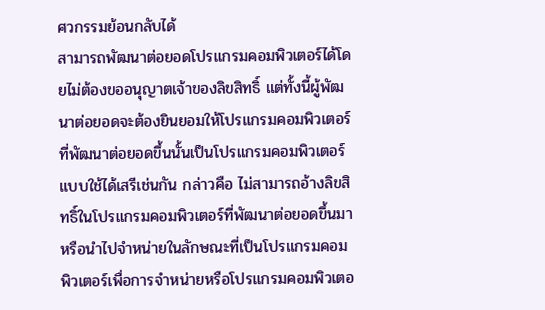ศวกรรมย้อนกลับได้
สามารถพัฒนาต่อยอดโปรแกรมคอมพิวเตอร์ได้โดยไม่ต้องขออนุญาตเจ้าของลิขสิทธิ์ แต่ทั้งนี้ผู้พัฒนาต่อยอดจะต้องยินยอมให้โปรแกรมคอมพิวเตอร์ที่พัฒนาต่อยอดขึ้นนั้นเป็นโปรแกรมคอมพิวเตอร์แบบใช้ได้เสรีเช่นกัน กล่าวคือ ไม่สามารถอ้างลิขสิทธิ์ในโปรแกรมคอมพิวเตอร์ที่พัฒนาต่อยอดขึ้นมา หรือนำไปจำหน่ายในลักษณะที่เป็นโปรแกรมคอมพิวเตอร์เพื่อการจำหน่ายหรือโปรแกรมคอมพิวเตอ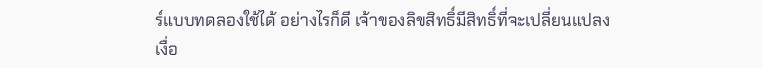ร์แบบทดลองใช้ได้ อย่างไรก็ดี เจ้าของลิขสิทธิ์มีสิทธิ์ที่จะเปลี่ยนแปลงเงื่อ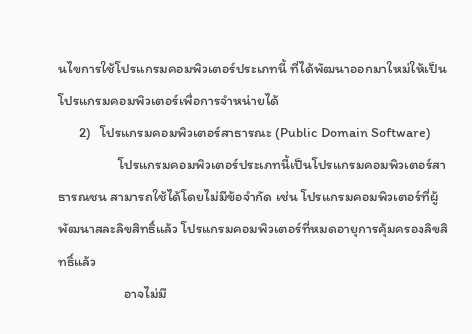นไขการใช้โปรแกรมคอมพิวเตอร์ประเภทนี้ ที่ได้พัฒนาออกมาใหม่ให้เป็นโปรแกรมคอมพิวเตอร์เพื่อการจำหน่ายได้
       2)   โปรแกรมคอมพิวเตอร์สาธารณะ (Public Domain Software)
                    โปรแกรมคอมพิวเตอร์ประเภทนี้เป็นโปรแกรมคอมพิวเตอร์สาธารณชน สามารถใช้ได้โดยไม่มีข้อจำกัด เช่น โปรแกรมคอมพิวเตอร์ที่ผู้พัฒนาสละลิขสิทธิ์แล้ว โปรแกรมคอมพิวเตอร์ที่หมดอายุการคุ้มครองลิขสิทธิ์แล้ว
                      อาจไม่มี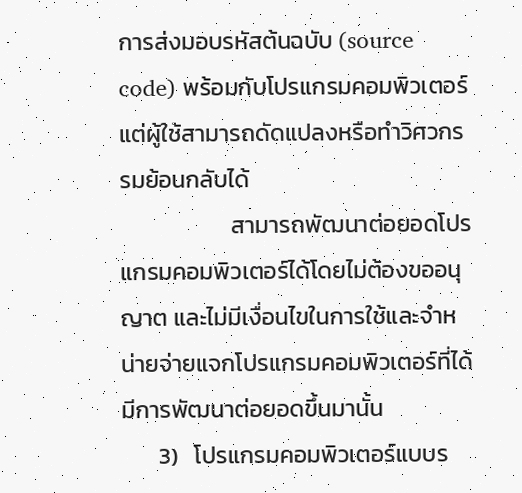การส่งมอบรหัสต้นฉบับ (source code) พร้อมกับโปรแกรมคอมพิวเตอร์แต่ผู้ใช้สามารถดัดแปลงหรือทำวิศวกรรมย้อนกลับได้
                     สามารถพัฒนาต่อยอดโปรแกรมคอมพิวเตอร์ได้โดยไม่ต้องขออนุญาต และไม่มีเงื่อนไขในการใช้และจำหน่ายจ่ายแจกโปรแกรมคอมพิวเตอร์ที่ได้มีการพัฒนาต่อยอดขึ้นมานั้น
       3)   โปรแกรมคอมพิวเตอร์แบบร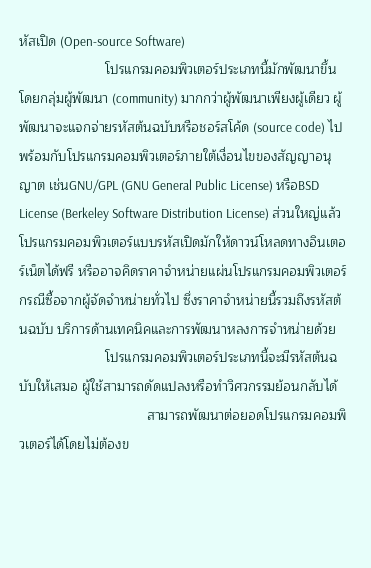หัสเปิด (Open-source Software)
                       โปรแกรมคอมพิวเตอร์ประเภทนี้มักพัฒนาขึ้นโดยกลุ่มผู้พัฒนา (community) มากกว่าผู้พัฒนาเพียงผู้เดียว ผู้พัฒนาจะแจกจ่ายรหัสต้นฉบับหรือชอร์สโค้ด (source code) ไปพร้อมกับโปรแกรมคอมพิวเตอร์ภายใต้เงื่อนไขของสัญญาอนุญาต เช่นGNU/GPL (GNU General Public License) หรือBSD License (Berkeley Software Distribution License) ส่วนใหญ่แล้วโปรแกรมคอมพิวเตอร์แบบรหัสเปิดมักให้ดาวน์โหลดทางอินเตอร์เน็ตได้ฟรี หรืออาจคิดราคาจำหน่ายแผ่นโปรแกรมคอมพิวเตอร์กรณีซื้อจากผู้จัดจำหน่ายทั่วไป ซึ่งราคาจำหน่ายนี้รวมถึงรหัสต้นฉบับ บริการด้านเทคนิคและการพัฒนาหลงการจำหน่ายด้วย
                       โปรแกรมคอมพิวเตอร์ประเภทนี้จะมีรหัสต้นฉบับให้เสมอ ผู้ใช้สามารถดัดแปลงหรือทำวิศวกรรมย้อนกลับได้
                                  สามารถพัฒนาต่อยอดโปรแกรมคอมพิวเตอร์ได้โดยไม่ต้องข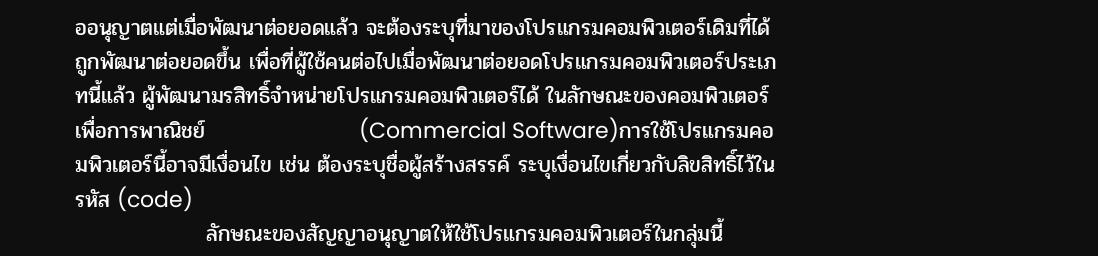ออนุญาตแต่เมื่อพัฒนาต่อยอดแล้ว จะต้องระบุที่มาของโปรแกรมคอมพิวเตอร์เดิมที่ได้ถูกพัฒนาต่อยอดขึ้น เพื่อที่ผู้ใช้คนต่อไปเมื่อพัฒนาต่อยอดโปรแกรมคอมพิวเตอร์ประเภทนี้แล้ว ผู้พัฒนามรสิทธิ์จำหน่ายโปรแกรมคอมพิวเตอร์ได้ ในลักษณะของคอมพิวเตอร์เพื่อการพาณิชย์                    (Commercial Software)การใช้โปรแกรมคอมพิวเตอร์นี้อาจมีเงื่อนไข เช่น ต้องระบุชื่อผู้สร้างสรรค์ ระบุเงื่อนไขเกี่ยวกับลิขสิทธิ์ไว้ในรหัส (code)
                 ลักษณะของสัญญาอนุญาตให้ใช้โปรแกรมคอมพิวเตอร์ในกลุ่มนี้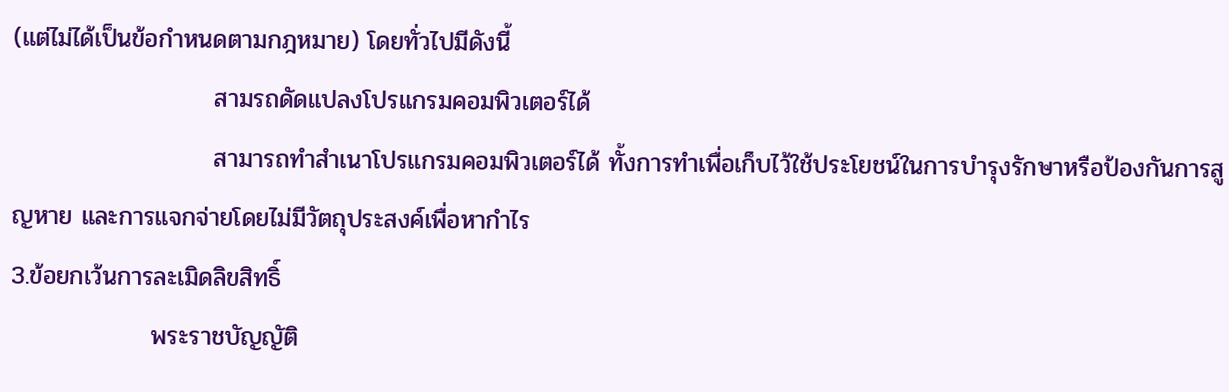(แต่ไม่ได้เป็นข้อกำหนดตามกฎหมาย) โดยทั่วไปมีดังนี้
                       สามรถดัดแปลงโปรแกรมคอมพิวเตอร์ได้
                       สามารถทำสำเนาโปรแกรมคอมพิวเตอร์ได้ ทั้งการทำเพื่อเก็บไว้ใช้ประโยชน์ในการบำรุงรักษาหรือป้องกันการสูญหาย และการแจกจ่ายโดยไม่มีวัตถุประสงค์เพื่อหากำไร
3.ข้อยกเว้นการละเมิดลิขสิทธิ์
                พระราชบัญญัติ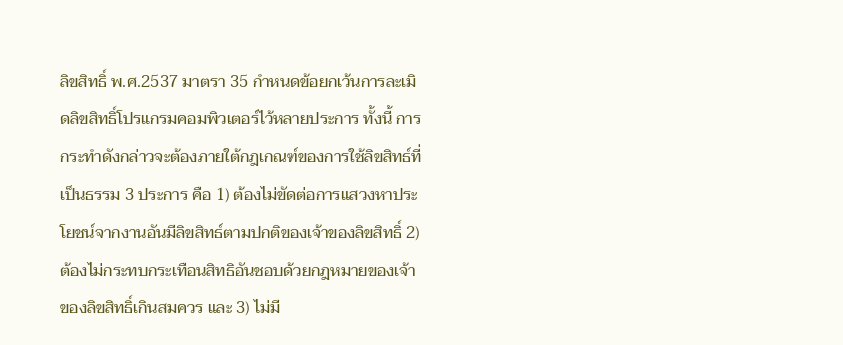ลิขสิทธิ์ พ.ศ.2537 มาตรา 35 กำหนดข้อยกเว้นการละเมิดลิขสิทธิ์โปรแกรมคอมพิวเตอร์ไว้หลายประการ ทั้งนี้ การกระทำดังกล่าวจะต้องภายใต้กฎเกณฑ์ของการใช้ลิขสิทธ์ที่เป็นธรรม 3 ประการ คือ 1) ต้องไม่ขัดต่อการแสวงหาประโยชน์จากงานอันมีลิขสิทธ์ตามปกติของเจ้าของลิขสิทธิ์ 2) ต้องไม่กระทบกระเทือนสิทธิอันชอบด้วยกฎหมายของเจ้าของลิขสิทธิ์เกินสมควร และ 3) ไม่มี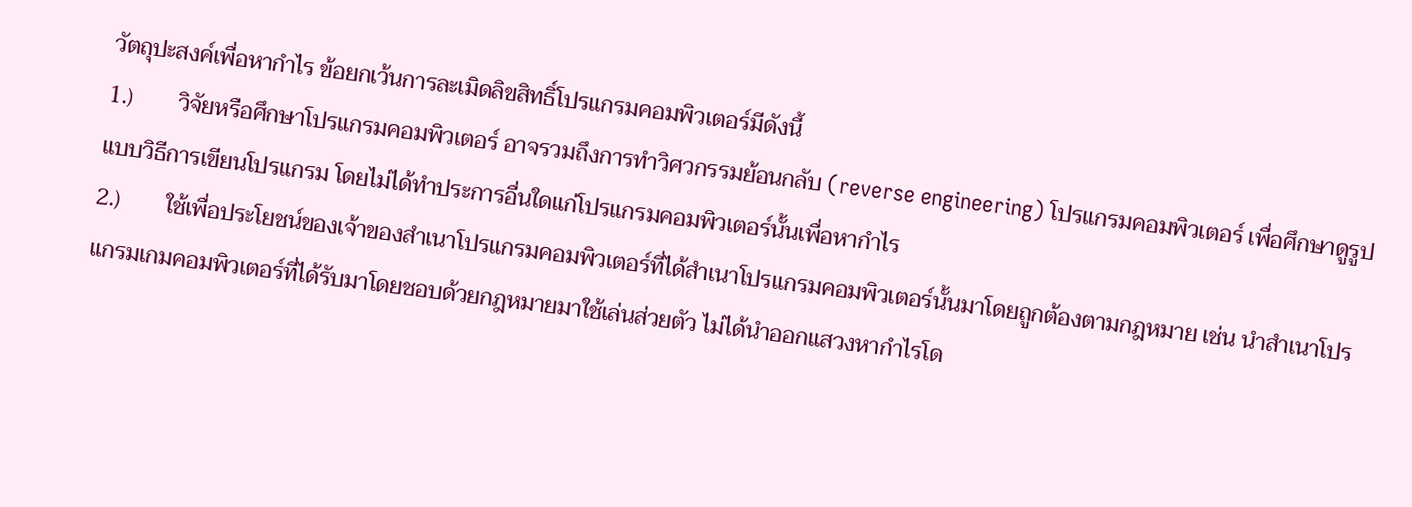วัตถุปะสงค์เพื่อหากำไร ข้อยกเว้นการละเมิดลิขสิทธิ์โปรแกรมคอมพิวเตอร์มีดังนี้
1.)        วิจัยหรือศึกษาโปรแกรมคอมพิวเตอร์ อาจรวมถึงการทำวิศวกรรมย้อนกลับ (reverse engineering) โปรแกรมคอมพิวเตอร์ เพื่อศึกษาดูรูปแบบวิธีการเขียนโปรแกรม โดยไม่ได้ทำประการอื่นใดแก่โปรแกรมคอมพิวเตอร์นั้นเพื่อหากำไร
2.)        ใช้เพื่อประโยชน์ของเจ้าของสำเนาโปรแกรมคอมพิวเตอร์ที่ได้สำเนาโปรแกรมคอมพิวเตอร์นั้นมาโดยถูกต้องตามกฎหมาย เช่น นำสำเนาโปรแกรมเกมคอมพิวเตอร์ที่ได้รับมาโดยชอบด้วยกฎหมายมาใช้เล่นส่วยตัว ไม่ได้นำออกแสวงหากำไรโด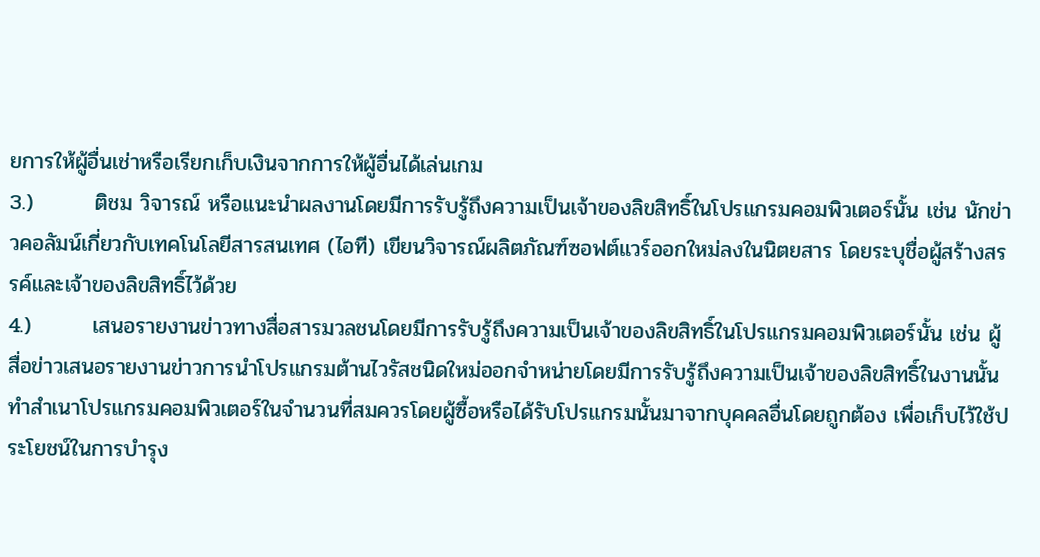ยการให้ผู้อื่นเช่าหรือเรียกเก็บเงินจากการให้ผู้อื่นได้เล่นเกม
3.)        ติชม วิจารณ์ หรือแนะนำผลงานโดยมีการรับรู้ถึงความเป็นเจ้าของลิขสิทธิ์ในโปรแกรมคอมพิวเตอร์นั้น เช่น นักข่าวคอลัมน์เกี่ยวกับเทคโนโลยีสารสนเทศ (ไอที) เขียนวิจารณ์ผลิตภัณฑ์ซอฟต์แวร์ออกใหม่ลงในนิตยสาร โดยระบุชื่อผู้สร้างสรรค์และเจ้าของลิขสิทธิ์ไว้ด้วย
4.)        เสนอรายงานข่าวทางสื่อสารมวลชนโดยมีการรับรู้ถึงความเป็นเจ้าของลิขสิทธิ์ในโปรแกรมคอมพิวเตอร์นั้น เช่น ผู้สื่อข่าวเสนอรายงานข่าวการนำโปรแกรมต้านไวรัสชนิดใหม่ออกจำหน่ายโดยมีการรับรู้ถึงความเป็นเจ้าของลิขสิทธิ์ในงานนั้น
ทำสำเนาโปรแกรมคอมพิวเตอร์ในจำนวนที่สมควรโดยผู้ซื้อหรือได้รับโปรแกรมนั้นมาจากบุคคลอื่นโดยถูกต้อง เพื่อเก็บไว้ใช้ประโยชน์ในการบำรุง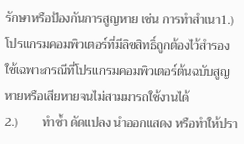รักษาหรือป้องกันการสูญหาย เช่น การทำสำเนา1.)        โปรแกรมคอมพิวเตอร์ที่มีลิขสิทธิ์ถูกต้องไว้สำรองใช้เฉพาะกรณีที่โปรแกรมคอมพิวเตอร์ต้นฉบับสูญหายหรือเสียหายจนไม่สามมารถใช้งานได้
2.)        ทำซ้ำ ดัดแปลง นำออกแสดง หรือทำให้ปรา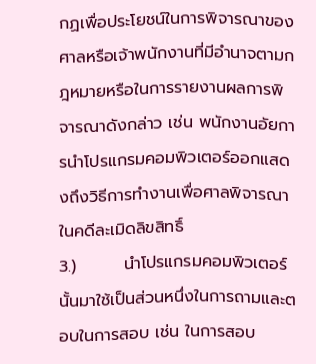กฏเพื่อประโยชน์ในการพิจารณาของศาลหรือเจ้าพนักงานที่มีอำนาจตามกฎหมายหรือในการรายงานผลการพิจารณาดังกล่าว เช่น พนักงานอัยการนำโปรแกรมคอมพิวเตอร์ออกแสดงถึงวิธีการทำงานเพื่อศาลพิจารณาในคดีละเมิดลิขสิทธิ์
3.)        นำโปรแกรมคอมพิวเตอร์นั้นมาใช้เป็นส่วนหนึ่งในการถามและตอบในการสอบ เช่น ในการสอบ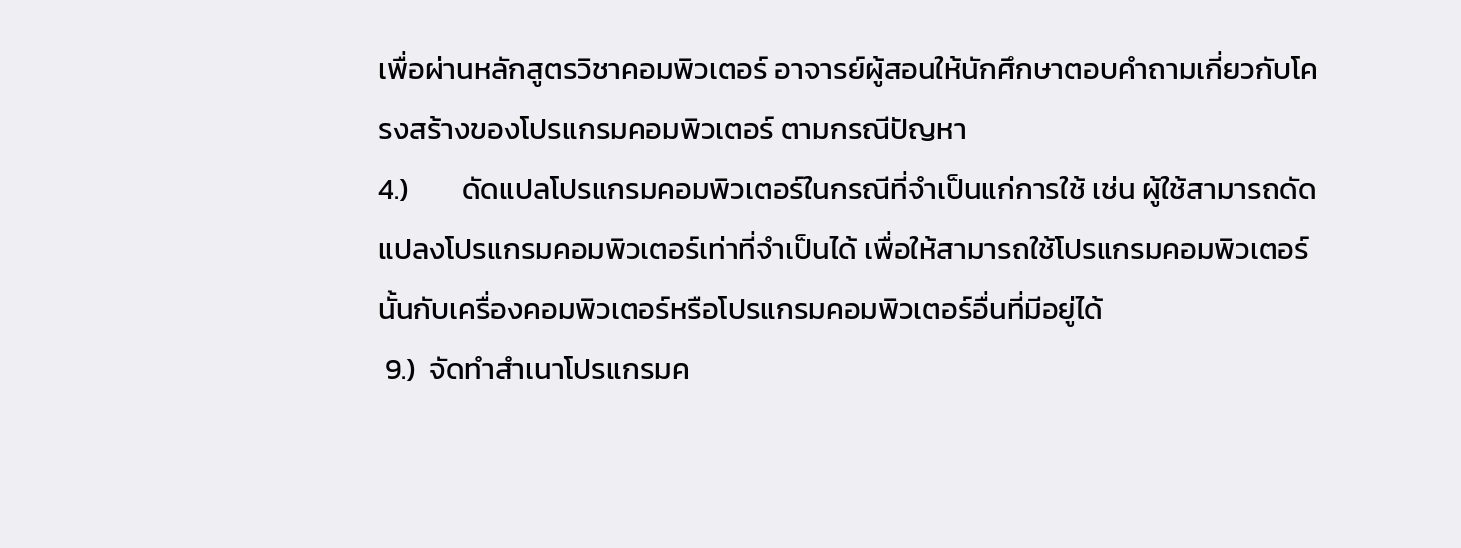เพื่อผ่านหลักสูตรวิชาคอมพิวเตอร์ อาจารย์ผู้สอนให้นักศึกษาตอบคำถามเกี่ยวกับโครงสร้างของโปรแกรมคอมพิวเตอร์ ตามกรณีปัญหา
4.)        ดัดแปลโปรแกรมคอมพิวเตอร์ในกรณีที่จำเป็นแก่การใช้ เช่น ผู้ใช้สามารถดัดแปลงโปรแกรมคอมพิวเตอร์เท่าที่จำเป็นได้ เพื่อให้สามารถใช้โปรแกรมคอมพิวเตอร์นั้นกับเครื่องคอมพิวเตอร์หรือโปรแกรมคอมพิวเตอร์อื่นที่มีอยู่ได้
 9.)  จัดทำสำเนาโปรแกรมค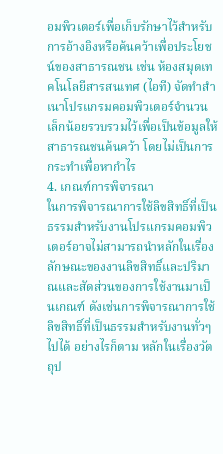อมพิวเตอร์เพื่อเก็บรักษาไว้สำหรับการอ้างอิงหรือค้นคว้าเพื่อประโยชน์ของสาธารณชน เช่น ห้องสมุดเทคโนโลยีสารสนเทศ (ไอที) จัดทำสำเนาโปรแกรมคอมพิวเตอร์จำนวนเล็กน้อยรวบรวมไว้เพื่อเป็นข้อมูลให้สาธารณชนค้นคว้า โดยไม่เป็นการกระทำเพื่อหากำไร
4. เกณฑ์การพิจารณา
ในการพิจารณาการใช้ลิขสิทธิ์ที่เป็นธรรมสำหรับงานโปรแกรมคอมพิวเตอร์อาจไม่สามารถนำหลักในเรื่องลักษณะของงานลิขสิทธิ์และปริมาณและสัดส่วนของการใช้งานมาเป็นเกณฑ์ ดังเช่นการพิจารณาการใช้ลิขสิทธิ์ที่เป็นธรรมสำหรับงานทั่วๆไปได้ อย่างไรก็ตาม หลักในเรื่องวัตถุป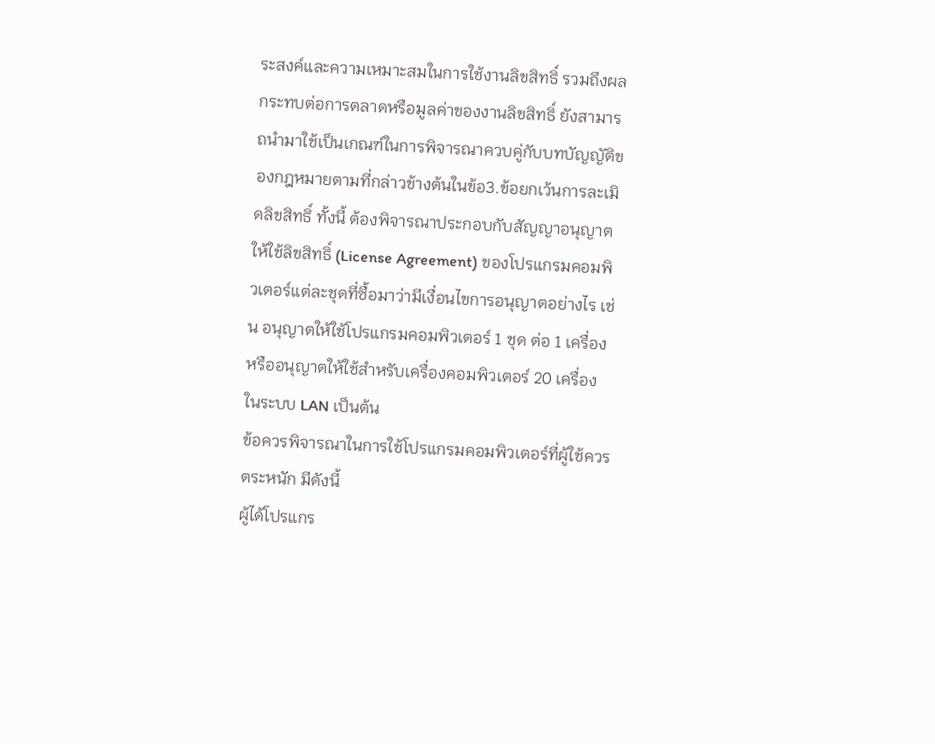ระสงค์และความเหมาะสมในการใช้งานลิขสิทธิ์ รวมถึงผลกระทบต่อการตลาดหรือมูลค่าของงานลิขสิทธิ์ ยังสามารถนำมาใช้เป็นเกณฑ์ในการพิจารณาควบคู่กับบทบัญญัติของกฎหมายตามที่กล่าวข้างต้นในข้อ3.ข้อยกเว้นการละเมิดลิขสิทธิ์ ทั้งนี้ ต้องพิจารณาประกอบกับสัญญาอนุญาตให้ใช้ลิขสิทธิ์ (License Agreement) ของโปรแกรมคอมพิวเตอร์แต่ละชุดที่ซื้อมาว่ามีเงื่อนไขการอนุญาตอย่างไร เช่น อนุญาตให้ใช้โปรแกรมคอมพิวเตอร์ 1 ชุด ต่อ 1 เครื่อง หรืออนุญาตให้ใช้สำหรับเครื่องคอมพิวเตอร์ 20 เครื่อง ในระบบ LAN เป็นต้น
ข้อควรพิจารณาในการใช้โปรแกรมคอมพิวเตอร์ที่ผู้ใช้ควรตระหนัก มีดังนี้
ผู้ได้โปรแกร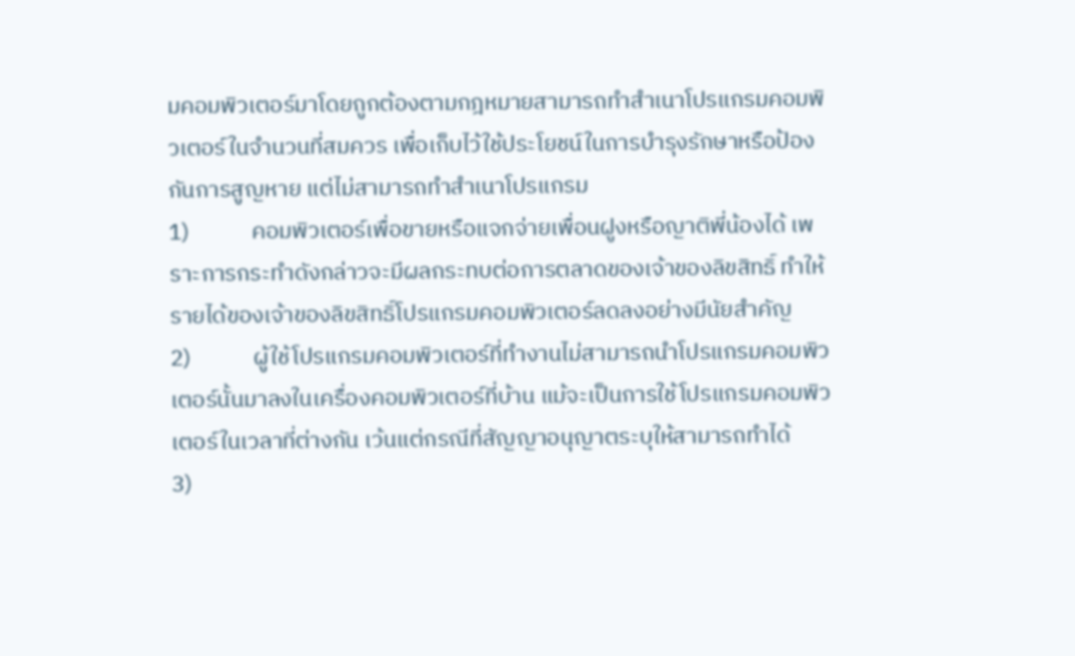มคอมพิวเตอร์มาโดยถูกต้องตามกฎหมายสามารถทำสำเนาโปรแกรมคอมพิวเตอร์ในจำนวนที่สมควร เพื่อเก็บไว้ใช้ประโยชน์ในการบำรุงรักษาหรือป้องกันการสูญหาย แต่ไม่สามารถทำสำเนาโปรแกรม
1)            คอมพิวเตอร์เพื่อขายหรือแจกจ่ายเพื่อนฝูงหรือญาติพี่น้องได้ เพราะการกระทำดังกล่าวจะมีผลกระทบต่อการตลาดของเจ้าของลิขสิทธิ์ ทำให้รายได้ของเจ้าของลิขสิทธิ์โปรแกรมคอมพิวเตอร์ลดลงอย่างมีนัยสำคัญ
2)            ผู้ใช้โปรแกรมคอมพิวเตอร์ที่ทำงานไม่สามารถนำโปรแกรมคอมพิวเตอร์นั้นมาลงในเครื่องคอมพิวเตอร์ที่บ้าน แม้จะเป็นการใช้โปรแกรมคอมพิวเตอร์ในเวลาที่ต่างกัน เว้นแต่กรณีที่สัญญาอนุญาตระบุให้สามารถทำได้
3)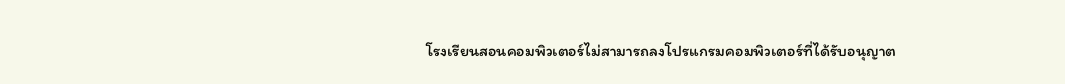โรงเรียนสอนคอมพิวเตอร์ไม่สามารถลงโปรแกรมคอมพิวเตอร์ที่ได้รับอนุญาต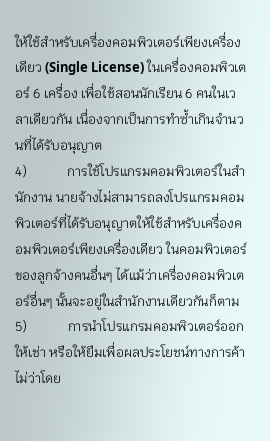ให้ใช้สำหรับเครื่องคอมพิวเตอร์เพียงเครื่องเดียว (Single License) ในเครื่องคอมพิวเตอร์ 6 เครื่อง เพื่อใช้สอนนักเรียน 6 คนในเวลาเดียวกัน เนื่องจากเป็นการทำซ้ำเกินจำนวนที่ได้รับอนุญาต
4)            การใช้โปรแกรมคอมพิวเตอร์ในสำนักงาน นายจ้างไม่สามารถลงโปรแกรมคอมพิวเตอร์ที่ได้รับอนุญาตให้ใช้สำหรับเครื่องคอมพิวเตอร์เพียงเครื่องเดียว ในคอมพิวเตอร์ของลูกจ้างคนอื่นๆ ได้แม้ว่าเครื่องคอมพิวเตอร์อื่นๆ นั้นจะอยู่ในสำนักงานเดียวกันก็ตาม
5)            การนำโปรแกรมคอมพิวเตอร์ออกให้เช่า หรือให้ยืมเพื่อผลประโยชน์ทางการค้า ไม่ว่าโดย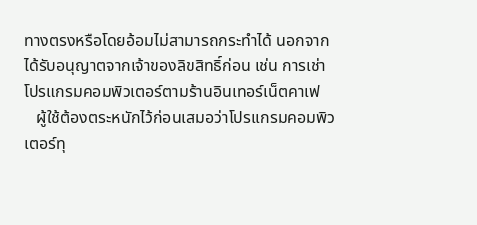ทางตรงหรือโดยอ้อมไม่สามารถกระทำได้ นอกจากได้รับอนุญาตจากเจ้าของลิขสิทธิ์ก่อน เช่น การเช่าโปรแกรมคอมพิวเตอร์ตามร้านอินเทอร์เน็ตคาเฟ
   ผู้ใช้ต้องตระหนักไว้ก่อนเสมอว่าโปรเเกรมคอมพิวเตอร์ทุ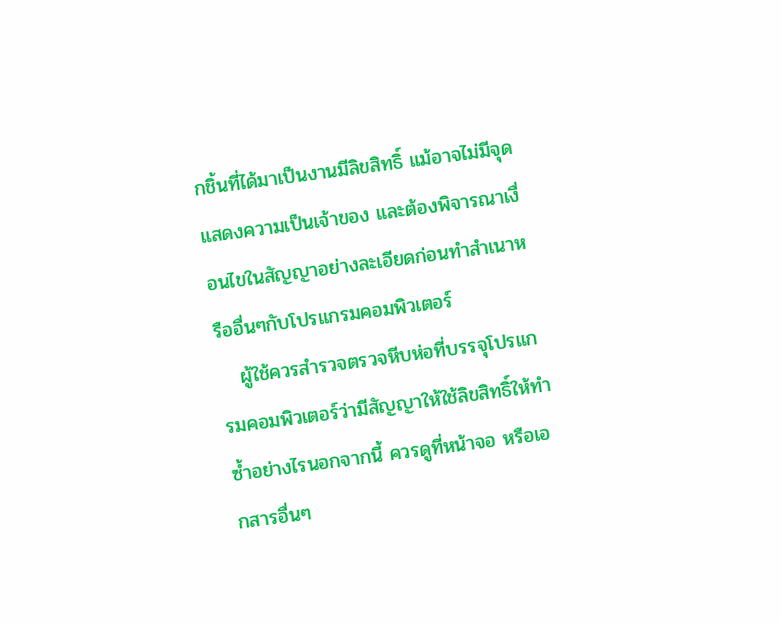กชิ้นที่ได้มาเป็นงานมีลิขสิทธิ์ แม้อาจไม่มีจุดแสดงความเป็นเจ้าของ และต้องพิจารณาเงื่อนไขในสัญญาอย่างละเอียดก่อนทำสำเนาหรืออื่นๆกับโปรแกรมคอมพิวเตอร์
   ผู้ใช้ควรสำรวจตรวจหีบห่อที่บรรจุโปรแกรมคอมพิวเตอร์ว่ามีสัญญาให้ใช้ลิขสิทธิ์ให้ทำซ้ำอย่างไรนอกจากนี้ ควรดูที่หน้าจอ หรือเอกสารอื่นๆ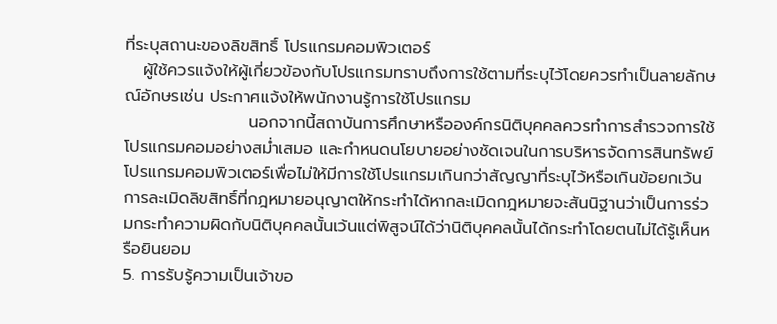ที่ระบุสถานะของลิขสิทธิ์ โปรแกรมคอมพิวเตอร์
   ผู้ใช้ควรแจ้งให้ผู้เกี่ยวข้องกับโปรแกรมทราบถึงการใช้ตามที่ระบุไว้โดยควรทำเป็นลายลักษณ์อักษรเช่น ประกาศแจ้งให้พนักงานรู้การใช้โปรแกรม
                     นอกจากนี้สถาบันการศึกษาหรือองค์กรนิติบุคคลควรทำการสำรวจการใช้โปรแกรมคอมอย่างสม่ำเสมอ และกำหนดนโยบายอย่างชัดเจนในการบริหารจัดการสินทรัพย์โปรแกรมคอมพิวเตอร์เพื่อไม่ให้มีการใช้โปรแกรมเกินกว่าสัญญาที่ระบุไว้หรือเกินข้อยกเว้นการละเมิดลิขสิทธิ์ที่กฎหมายอนุญาตให้กระทำได้หากละเมิดกฎหมายจะสันนิฐานว่าเป็นการร่วมกระทำความผิดกับนิติบุคคลนั้นเว้นเเต่พิสูจน์ได้ว่านิติบุคคลนั้นได้กระทำโดยตนไม่ได้รู้เห็นหรือยินยอม
5. การรับรู้ความเป็นเจ้าขอ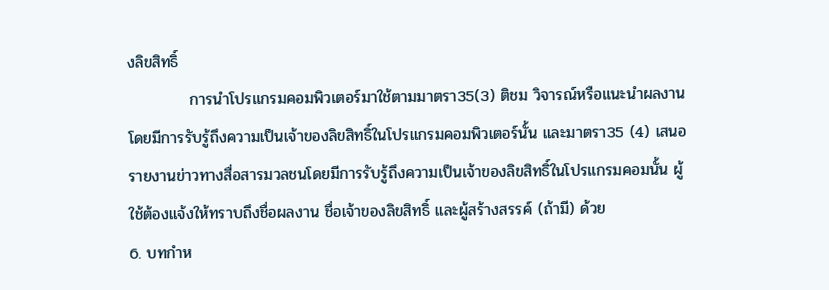งลิขสิทธิ์
           การนำโปรแกรมคอมพิวเตอร์มาใช้ตามมาตรา35(3) ติชม วิจารณ์หรือแนะนำผลงานโดยมีการรับรู้ถึงความเป็นเจ้าของลิขสิทธิ์ในโปรแกรมคอมพิวเตอร์นั้น และมาตรา35 (4) เสนอรายงานข่าวทางสื่อสารมวลชนโดยมีการรับรู้ถึงความเป็นเจ้าของลิขสิทธิ์ในโปรแกรมคอมนั้น ผู้ใช้ต้องแจ้งให้ทราบถึงชื่อผลงาน ชื่อเจ้าของลิขสิทธิ์ และผู้สร้างสรรค์ (ถ้ามี) ด้วย
6. บทกำห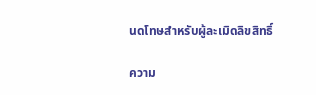นดโทษสำหรับผู้ละเมิดลิขสิทธิ์

ความ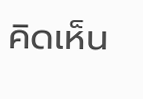คิดเห็น